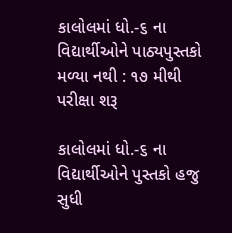કાલોલમાં ધો.-૬ ના વિદ્યાર્થીઓને પાઠ્યપુસ્તકો મળ્યા નથી : ૧૭ મીથી પરીક્ષા શરૂ

કાલોલમાં ધો.-૬ ના વિદ્યાર્થીઓને પુસ્તકો હજુ સુધી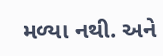મળ્યા નથી. અને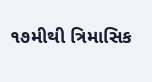૧૭મીથી ત્રિમાસિક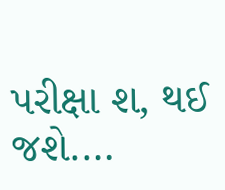પરીક્ષા શ‚ થઈ જશે.…